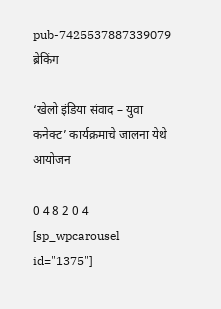pub-7425537887339079
ब्रेकिंग

‘खेलो इंडिया संवाद – युवा कनेक्ट’ कार्यक्रमाचे जालना येथे आयोजन

0 4 8 2 0 4
[sp_wpcarousel id="1375"]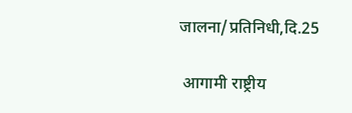जालना/प्रतिनिधी,दि.25

 आगामी राष्ट्रीय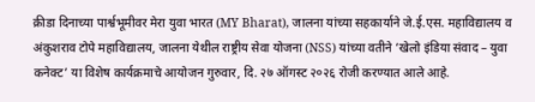क्रीडा दिनाच्या पार्श्वभूमीवर मेरा युवा भारत (MY Bharat), जालना यांच्या सहकार्याने जे.ई.एस. महाविद्यालय व अंकुशराव टोपे महाविद्यालय, जालना येथील राष्ट्रीय सेवा योजना (NSS) यांच्या वतीने ‘खेलो इंडिया संवाद – युवा कनेक्ट’ या विशेष कार्यक्रमाचे आयोजन गुरुवार, दि. २७ ऑगस्ट २०२६ रोजी करण्यात आले आहे.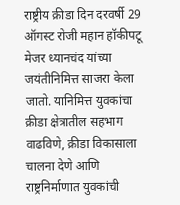राष्ट्रीय क्रीडा दिन दरवर्षी 29 ऑगस्ट रोजी महान हॉकीपटू मेजर ध्यानचंद यांच्या जयंतीनिमित्त साजरा केला जातो. यानिमित्त युवकांचा क्रीडा क्षेत्रातील सहभाग वाढविणे, क्रीडा विकासाला चालना देणे आणि राष्ट्रनिर्माणात युवकांची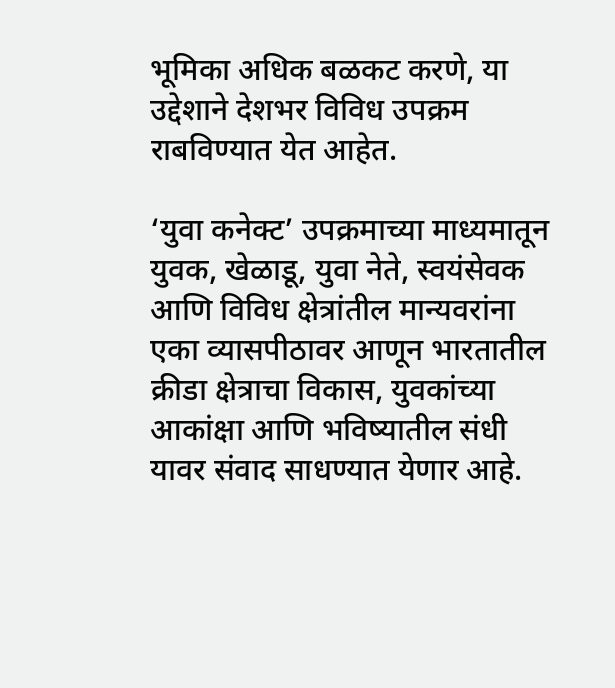भूमिका अधिक बळकट करणे, या उद्देशाने देशभर विविध उपक्रम राबविण्यात येत आहेत.

‘युवा कनेक्ट’ उपक्रमाच्या माध्यमातून युवक, खेळाडू, युवा नेते, स्वयंसेवक आणि विविध क्षेत्रांतील मान्यवरांना एका व्यासपीठावर आणून भारतातील क्रीडा क्षेत्राचा विकास, युवकांच्या आकांक्षा आणि भविष्यातील संधी यावर संवाद साधण्यात येणार आहे.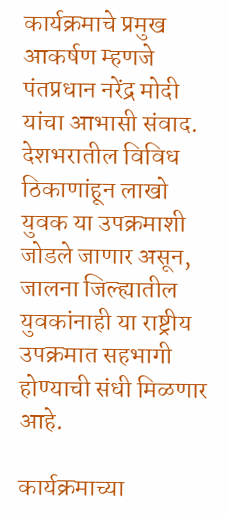कार्यक्रमाचे प्रमुख आकर्षण म्हणजे पंतप्रधान नरेंद्र मोदी यांचा आभासी संवाद. देशभरातील विविध ठिकाणांहून लाखो युवक या उपक्रमाशी जोडले जाणार असून, जालना जिल्ह्यातील युवकांनाही या राष्ट्रीय उपक्रमात सहभागी होण्याची संधी मिळणार आहे.

कार्यक्रमाच्या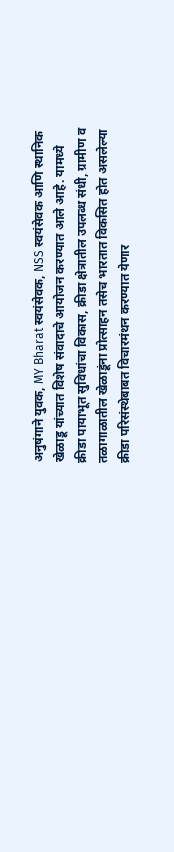अनुषंगाने युवक, MY Bharat स्वयंसेवक, NSS स्वयंसेवक आणि स्थानिक खेळाडू यांच्यात विशेष संवादाचे आयोजन करण्यात आले आहे. यामध्ये क्रीडा पायाभूत सुविधांचा विकास, क्रीडा क्षेत्रातील उपलब्ध संधी, ग्रामीण व तळागाळातील खेळाडूंना प्रोत्साहन तसेच भारतात विकसित होत असलेल्या क्रीडा परिसंस्थेबाबत विचारमंथन करण्यात येणार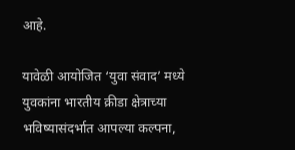आहे.

यावेळी आयोजित ‘युवा संवाद’ मध्ये युवकांना भारतीय क्रीडा क्षेत्राच्या भविष्यासंदर्भात आपल्या कल्पना,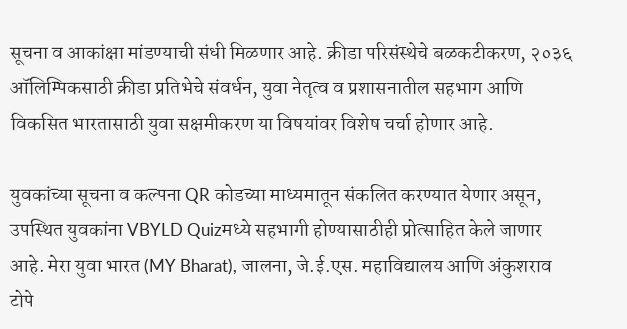सूचना व आकांक्षा मांडण्याची संधी मिळणार आहे. क्रीडा परिसंस्थेचे बळकटीकरण, २०३६ ऑलिम्पिकसाठी क्रीडा प्रतिभेचे संवर्धन, युवा नेतृत्व व प्रशासनातील सहभाग आणि विकसित भारतासाठी युवा सक्षमीकरण या विषयांवर विशेष चर्चा होणार आहे.

युवकांच्या सूचना व कल्पना QR कोडच्या माध्यमातून संकलित करण्यात येणार असून, उपस्थित युवकांना VBYLD Quizमध्ये सहभागी होण्यासाठीही प्रोत्साहित केले जाणार आहे. मेरा युवा भारत (MY Bharat), जालना, जे.ई.एस. महाविद्यालय आणि अंकुशराव टोपे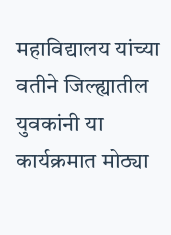महाविद्यालय यांच्या वतीने जिल्ह्यातील युवकांनी या कार्यक्रमात मोठ्या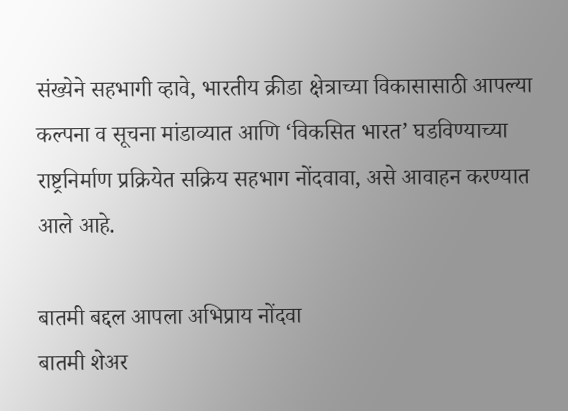संख्येने सहभागी व्हावे, भारतीय क्रीडा क्षेत्राच्या विकासासाठी आपल्या कल्पना व सूचना मांडाव्यात आणि ‘विकसित भारत’ घडविण्याच्या राष्ट्रनिर्माण प्रक्रियेत सक्रिय सहभाग नोंदवावा, असे आवाहन करण्यात आले आहे.

बातमी बद्दल आपला अभिप्राय नोंदवा
बातमी शेअर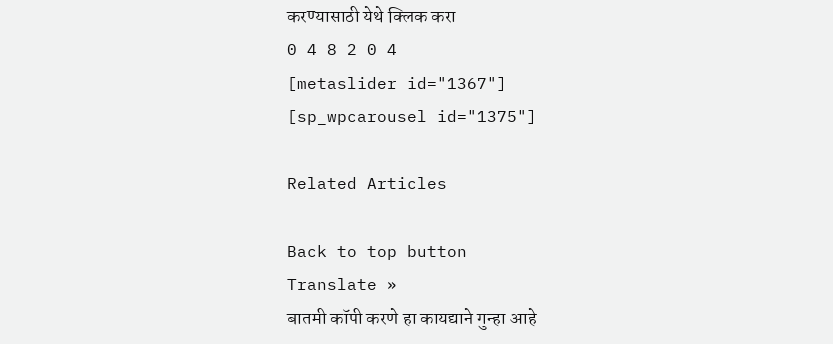करण्यासाठी येथे क्लिक करा
0 4 8 2 0 4
[metaslider id="1367"]
[sp_wpcarousel id="1375"]

Related Articles

Back to top button
Translate »
बातमी कॉपी करणे हा कायद्याने गुन्हा आहे